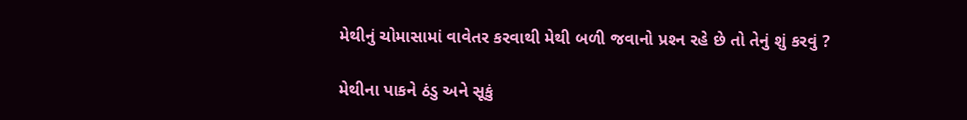મેથીનું ચોમાસામાં વાવેતર કરવાથી મેથી બળી જવાનો પ્રશ્‍ન રહે છે તો તેનું શું કરવું ?

મેથીના પાકને ઠંડુ અને સૂકું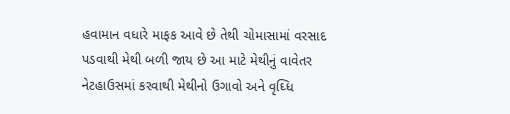હવામાન વધારે માફક આવે છે તેથી ચોમાસામાં વરસાદ પડવાથી મેથી બળી જાય છે આ માટે મેથીનું વાવેતર નેટહાઉસમાં કરવાથી મેથીનો ઉગાવો અને વૃઘ્‍ધિ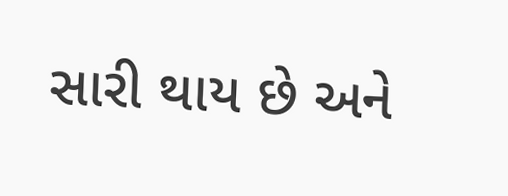સારી થાય છે અને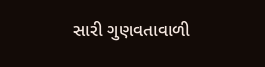સારી ગુણવતાવાળી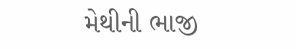મેથીની ભાજી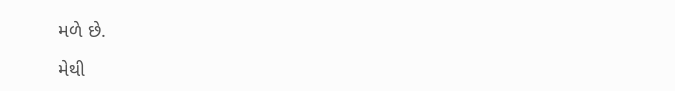મળે છે.

મેથી